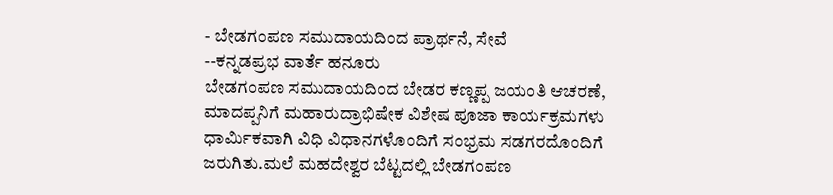- ಬೇಡಗಂಪಣ ಸಮುದಾಯದಿಂದ ಪ್ರಾರ್ಥನೆ, ಸೇವೆ
--ಕನ್ನಡಪ್ರಭ ವಾರ್ತೆ ಹನೂರು
ಬೇಡಗಂಪಣ ಸಮುದಾಯದಿಂದ ಬೇಡರ ಕಣ್ಣಪ್ಪ ಜಯಂತಿ ಆಚರಣೆ, ಮಾದಪ್ಪನಿಗೆ ಮಹಾರುದ್ರಾಭಿಷೇಕ ವಿಶೇಷ ಪೂಜಾ ಕಾರ್ಯಕ್ರಮಗಳು ಧಾರ್ಮಿಕವಾಗಿ ವಿಧಿ ವಿಧಾನಗಳೊಂದಿಗೆ ಸಂಭ್ರಮ ಸಡಗರದೊಂದಿಗೆ ಜರುಗಿತು.ಮಲೆ ಮಹದೇಶ್ವರ ಬೆಟ್ಟದಲ್ಲಿ ಬೇಡಗಂಪಣ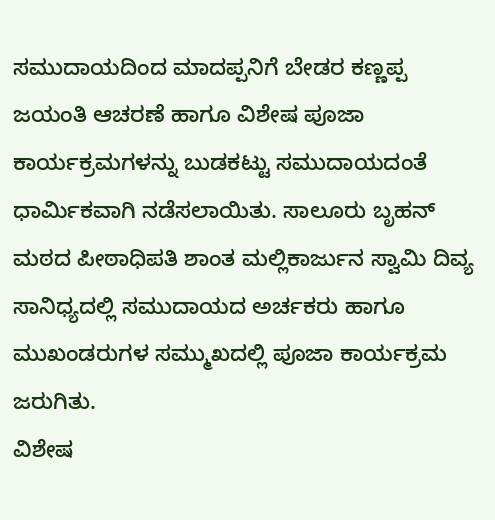ಸಮುದಾಯದಿಂದ ಮಾದಪ್ಪನಿಗೆ ಬೇಡರ ಕಣ್ಣಪ್ಪ ಜಯಂತಿ ಆಚರಣೆ ಹಾಗೂ ವಿಶೇಷ ಪೂಜಾ ಕಾರ್ಯಕ್ರಮಗಳನ್ನು ಬುಡಕಟ್ಟು ಸಮುದಾಯದಂತೆ ಧಾರ್ಮಿಕವಾಗಿ ನಡೆಸಲಾಯಿತು. ಸಾಲೂರು ಬೃಹನ್ ಮಠದ ಪೀಠಾಧಿಪತಿ ಶಾಂತ ಮಲ್ಲಿಕಾರ್ಜುನ ಸ್ವಾಮಿ ದಿವ್ಯ ಸಾನಿಧ್ಯದಲ್ಲಿ ಸಮುದಾಯದ ಅರ್ಚಕರು ಹಾಗೂ ಮುಖಂಡರುಗಳ ಸಮ್ಮುಖದಲ್ಲಿ ಪೂಜಾ ಕಾರ್ಯಕ್ರಮ ಜರುಗಿತು.
ವಿಶೇಷ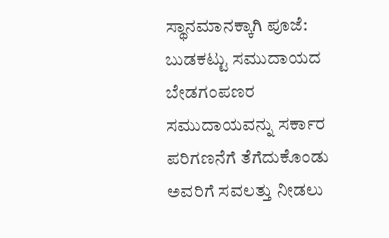ಸ್ಥಾನಮಾನಕ್ಕಾಗಿ ಪೂಜೆ:
ಬುಡಕಟ್ಟು ಸಮುದಾಯದ ಬೇಡಗಂಪಣರ ಸಮುದಾಯವನ್ನು ಸರ್ಕಾರ ಪರಿಗಣನೆಗೆ ತೆಗೆದುಕೊಂಡು ಅವರಿಗೆ ಸವಲತ್ತು ನೀಡಲು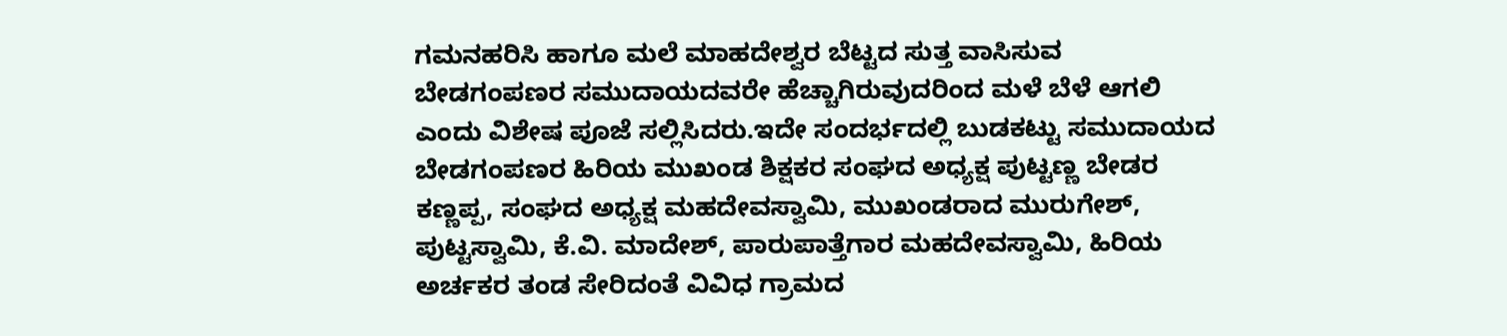ಗಮನಹರಿಸಿ ಹಾಗೂ ಮಲೆ ಮಾಹದೇಶ್ವರ ಬೆಟ್ಟದ ಸುತ್ತ ವಾಸಿಸುವ ಬೇಡಗಂಪಣರ ಸಮುದಾಯದವರೇ ಹೆಚ್ಚಾಗಿರುವುದರಿಂದ ಮಳೆ ಬೆಳೆ ಆಗಲಿ ಎಂದು ವಿಶೇಷ ಪೂಜೆ ಸಲ್ಲಿಸಿದರು.ಇದೇ ಸಂದರ್ಭದಲ್ಲಿ ಬುಡಕಟ್ಟು ಸಮುದಾಯದ ಬೇಡಗಂಪಣರ ಹಿರಿಯ ಮುಖಂಡ ಶಿಕ್ಷಕರ ಸಂಘದ ಅಧ್ಯಕ್ಷ ಪುಟ್ಟಣ್ಣ ಬೇಡರ ಕಣ್ಣಪ್ಪ, ಸಂಘದ ಅಧ್ಯಕ್ಷ ಮಹದೇವಸ್ವಾಮಿ, ಮುಖಂಡರಾದ ಮುರುಗೇಶ್, ಪುಟ್ಟಸ್ವಾಮಿ, ಕೆ.ವಿ. ಮಾದೇಶ್, ಪಾರುಪಾತ್ತೆಗಾರ ಮಹದೇವಸ್ವಾಮಿ, ಹಿರಿಯ ಅರ್ಚಕರ ತಂಡ ಸೇರಿದಂತೆ ವಿವಿಧ ಗ್ರಾಮದ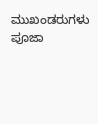ಮುಖಂಡರುಗಳು ಪೂಜಾ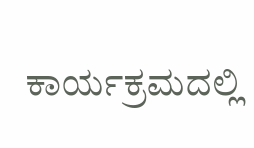ಕಾರ್ಯಕ್ರಮದಲ್ಲಿ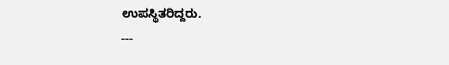ಉಪಸ್ಥಿತರಿದ್ದರು.
---